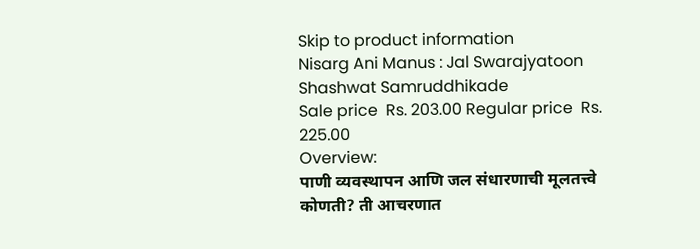Skip to product information
Nisarg Ani Manus : Jal Swarajyatoon Shashwat Samruddhikade
Sale price  Rs. 203.00 Regular price  Rs. 225.00
Overview:
पाणी व्यवस्थापन आणि जल संधारणाची मूलतत्त्वे कोणती? ती आचरणात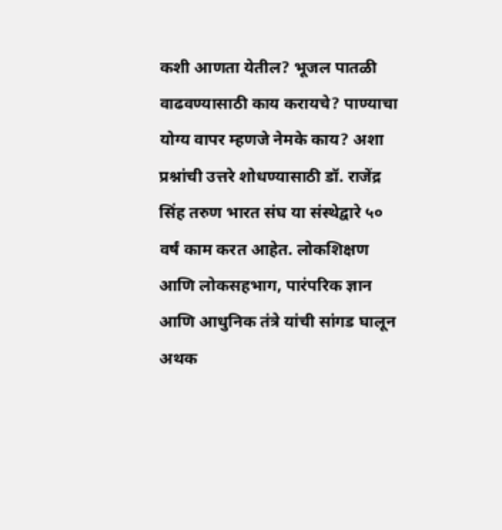कशी आणता येतील? भूजल पातळी वाढवण्यासाठी काय करायचे? पाण्याचा योग्य वापर म्हणजे नेमके काय? अशा प्रश्नांची उत्तरे शोधण्यासाठी डॉ. राजेंद्र सिंह तरुण भारत संघ या संस्थेद्वारे ५० वर्षं काम करत आहेत. लोकशिक्षण आणि लोकसहभाग, पारंपरिक ज्ञान आणि आधुनिक तंत्रे यांची सांगड घालून अथक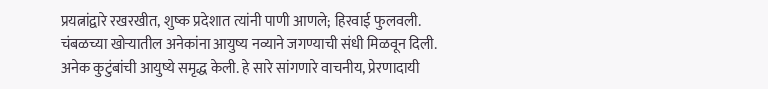प्रयत्नांद्वारे रखरखीत, शुष्क प्रदेशात त्यांनी पाणी आणले; हिरवाई फुलवली. चंबळच्या खोऱ्यातील अनेकांना आयुष्य नव्याने जगण्याची संधी मिळवून दिली. अनेक कुटुंबांची आयुष्ये समृद्ध केली. हे सारे सांगणारे वाचनीय, प्रेरणादायी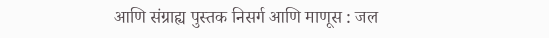आणि संग्राह्य पुस्तक निसर्ग आणि माणूस : जल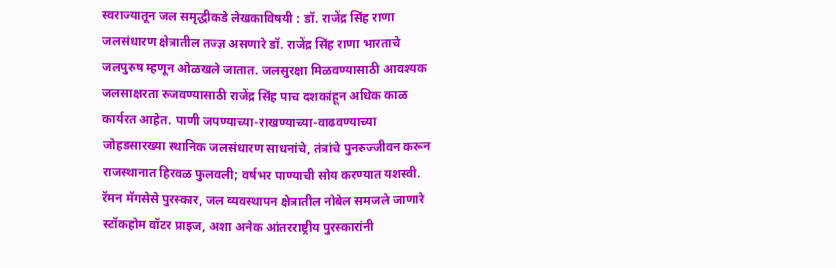स्वराज्यातून जल समृद्धीकडे लेखकाविषयी : डॉ. राजेंद्र सिंह राणा जलसंधारण क्षेत्रातील तज्ज्ञ असणारे डॉ. राजेंद्र सिंह राणा भारताचे जलपुरुष म्हणून ओळखले जातात. जलसुरक्षा मिळवण्यासाठी आवश्यक जलसाक्षरता रुजवण्यासाठी राजेंद्र सिंह पाच दशकांहून अधिक काळ कार्यरत आहेत. पाणी जपण्याच्या-राखण्याच्या-वाढवण्याच्या जोहडसारख्या स्थानिक जलसंधारण साधनांचे, तंत्रांचे पुनरुज्जीवन करून राजस्थानात हिरवळ फुलवली; वर्षभर पाण्याची सोय करण्यात यशस्वी. रॅमन मॅगसेसे पुरस्कार, जल व्यवस्थापन क्षेत्रातील नोबेल समजले जाणारे स्टॉकहोम वॉटर प्राइज, अशा अनेक आंतरराष्ट्रीय पुरस्कारांनी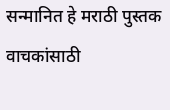सन्मानित हे मराठी पुस्तक वाचकांसाठी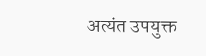अत्यंत उपयुक्त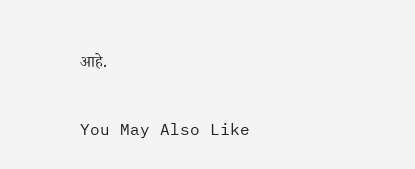आहे.

You May Also Like